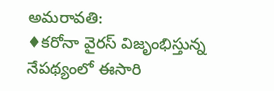అమరావతి:
♦కరోనా వైరస్ విజృంభిస్తున్న నేపథ్యంలో ఈసారి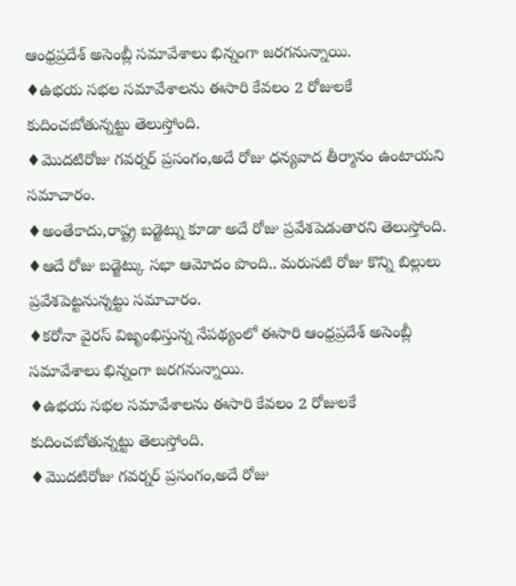ఆంధ్రప్రదేశ్ అసెంబ్లీ సమావేశాలు భిన్నంగా జరగనున్నాయి.
♦ఉభయ సభల సమావేశాలను ఈసారి కేవలం 2 రోజులకే కుదించబోతున్నట్టు తెలుస్తోంది.
♦మొదటిరోజు గవర్నర్ ప్రసంగం,అదే రోజు ధన్యవాద తీర్మానం ఉంటాయని సమాచారం.
♦అంతేకాదు,రాష్ట్ర బడ్జెట్ను కూడా అదే రోజు ప్రవేశపెడుతారని తెలుస్తోంది.
♦ఆదే రోజు బడ్జెట్కు సభా ఆమోదం పొంది.. మరుసటి రోజు కొన్ని బిల్లులు ప్రవేశపెట్టనున్నట్టు సమాచారం.
♦కరోనా వైరస్ విజృంభిస్తున్న నేపథ్యంలో ఈసారి ఆంధ్రప్రదేశ్ అసెంబ్లీ సమావేశాలు భిన్నంగా జరగనున్నాయి.
♦ఉభయ సభల సమావేశాలను ఈసారి కేవలం 2 రోజులకే కుదించబోతున్నట్టు తెలుస్తోంది.
♦మొదటిరోజు గవర్నర్ ప్రసంగం,అదే రోజు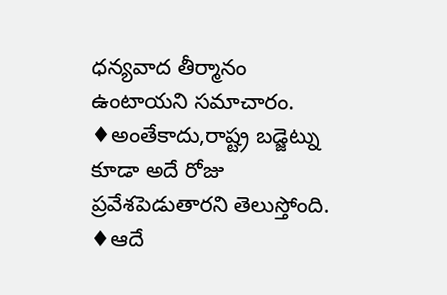ధన్యవాద తీర్మానం ఉంటాయని సమాచారం.
♦అంతేకాదు,రాష్ట్ర బడ్జెట్ను కూడా అదే రోజు ప్రవేశపెడుతారని తెలుస్తోంది.
♦ఆదే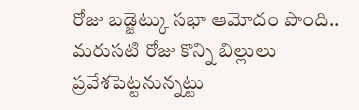రోజు బడ్జెట్కు సభా ఆమోదం పొంది.. మరుసటి రోజు కొన్ని బిల్లులు ప్రవేశపెట్టనున్నట్టు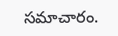సమాచారం.